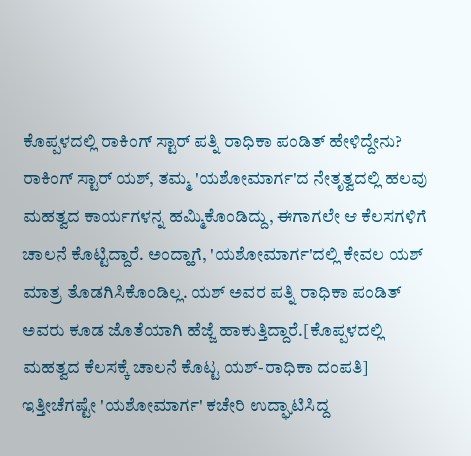ಕೊಪ್ಪಳದಲ್ಲಿ ರಾಕಿಂಗ್ ಸ್ಟಾರ್ ಪತ್ನಿ ರಾಧಿಕಾ ಪಂಡಿತ್ ಹೇಳಿದ್ದೇನು?
ರಾಕಿಂಗ್ ಸ್ಟಾರ್ ಯಶ್, ತಮ್ಮ 'ಯಶೋಮಾರ್ಗ'ದ ನೇತೃತ್ವದಲ್ಲಿ ಹಲವು ಮಹತ್ವದ ಕಾರ್ಯಗಳನ್ನ ಹಮ್ಮಿಕೊಂಡಿದ್ದು, ಈಗಾಗಲೇ ಆ ಕೆಲಸಗಳಿಗೆ ಚಾಲನೆ ಕೊಟ್ಟಿದ್ದಾರೆ. ಅಂದ್ಹಾಗೆ, 'ಯಶೋಮಾರ್ಗ'ದಲ್ಲಿ ಕೇವಲ ಯಶ್ ಮಾತ್ರ ತೊಡಗಿಸಿಕೊಂಡಿಲ್ಲ. ಯಶ್ ಅವರ ಪತ್ನಿ ರಾಧಿಕಾ ಪಂಡಿತ್ ಅವರು ಕೂಡ ಜೊತೆಯಾಗಿ ಹೆಜ್ಜೆ ಹಾಕುತ್ತಿದ್ದಾರೆ.[ಕೊಪ್ಪಳದಲ್ಲಿ ಮಹತ್ವದ ಕೆಲಸಕ್ಕೆ ಚಾಲನೆ ಕೊಟ್ಟ ಯಶ್-ರಾಧಿಕಾ ದಂಪತಿ]
ಇತ್ತೀಚೆಗಷ್ಟೇ 'ಯಶೋಮಾರ್ಗ' ಕಚೇರಿ ಉದ್ಘಾಟಿಸಿದ್ದ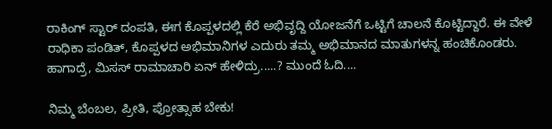ರಾಕಿಂಗ್ ಸ್ಟಾರ್ ದಂಪತಿ, ಈಗ ಕೊಪ್ಪಳದಲ್ಲಿ ಕೆರೆ ಅಭಿವೃದ್ದಿ ಯೋಜನೆಗೆ ಒಟ್ಟಿಗೆ ಚಾಲನೆ ಕೊಟ್ಟಿದ್ದಾರೆ. ಈ ವೇಳೆ ರಾಧಿಕಾ ಪಂಡಿತ್, ಕೊಪ್ಪಳದ ಅಭಿಮಾನಿಗಳ ಎದುರು ತಮ್ಮ ಅಭಿಮಾನದ ಮಾತುಗಳನ್ನ ಹಂಚಿಕೊಂಡರು. ಹಾಗಾದ್ರೆ, ಮಿಸಸ್ ರಾಮಾಚಾರಿ ಏನ್ ಹೇಳಿದ್ರು.....? ಮುಂದೆ ಓದಿ....

ನಿಮ್ಮ ಬೆಂಬಲ, ಪ್ರೀತಿ, ಪ್ರೋತ್ಸಾಹ ಬೇಕು!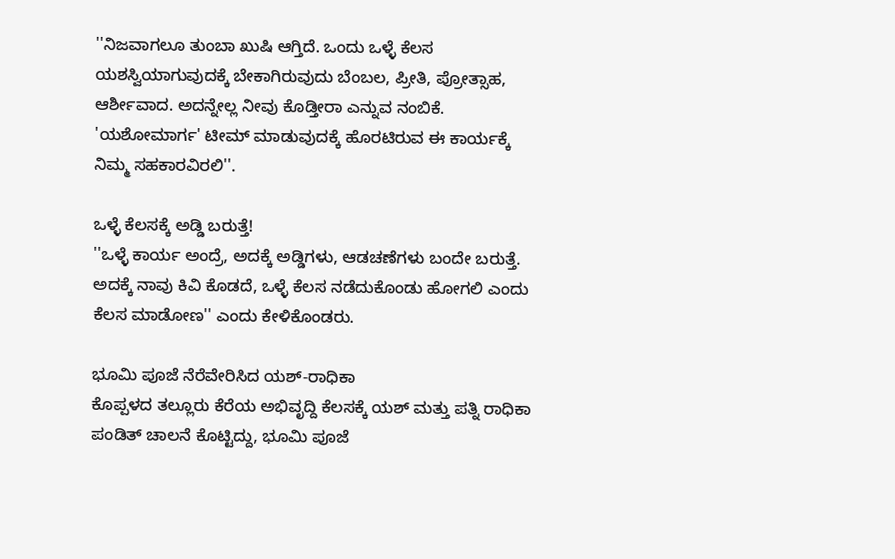''ನಿಜವಾಗಲೂ ತುಂಬಾ ಖುಷಿ ಆಗ್ತಿದೆ. ಒಂದು ಒಳ್ಳೆ ಕೆಲಸ ಯಶಸ್ವಿಯಾಗುವುದಕ್ಕೆ ಬೇಕಾಗಿರುವುದು ಬೆಂಬಲ, ಪ್ರೀತಿ, ಪ್ರೋತ್ಸಾಹ, ಆರ್ಶೀವಾದ. ಅದನ್ನೇಲ್ಲ ನೀವು ಕೊಡ್ತೀರಾ ಎನ್ನುವ ನಂಬಿಕೆ. 'ಯಶೋಮಾರ್ಗ' ಟೀಮ್ ಮಾಡುವುದಕ್ಕೆ ಹೊರಟಿರುವ ಈ ಕಾರ್ಯಕ್ಕೆ ನಿಮ್ಮ ಸಹಕಾರವಿರಲಿ''.

ಒಳ್ಳೆ ಕೆಲಸಕ್ಕೆ ಅಡ್ಡಿ ಬರುತ್ತೆ!
''ಒಳ್ಳೆ ಕಾರ್ಯ ಅಂದ್ರೆ, ಅದಕ್ಕೆ ಅಡ್ಡಿಗಳು, ಆಡಚಣೆಗಳು ಬಂದೇ ಬರುತ್ತೆ. ಅದಕ್ಕೆ ನಾವು ಕಿವಿ ಕೊಡದೆ, ಒಳ್ಳೆ ಕೆಲಸ ನಡೆದುಕೊಂಡು ಹೋಗಲಿ ಎಂದು ಕೆಲಸ ಮಾಡೋಣ'' ಎಂದು ಕೇಳಿಕೊಂಡರು.

ಭೂಮಿ ಪೂಜೆ ನೆರೆವೇರಿಸಿದ ಯಶ್-ರಾಧಿಕಾ
ಕೊಪ್ಪಳದ ತಲ್ಲೂರು ಕೆರೆಯ ಅಭಿವೃದ್ದಿ ಕೆಲಸಕ್ಕೆ ಯಶ್ ಮತ್ತು ಪತ್ನಿ ರಾಧಿಕಾ ಪಂಡಿತ್ ಚಾಲನೆ ಕೊಟ್ಟಿದ್ದು, ಭೂಮಿ ಪೂಜೆ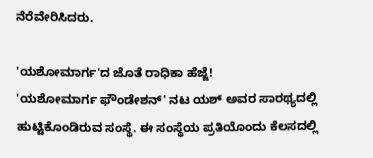ನೆರೆವೇರಿಸಿದರು.

'ಯಶೋಮಾರ್ಗ'ದ ಜೊತೆ ರಾಧಿಕಾ ಹೆಜ್ಜೆ!
'ಯಶೋಮಾರ್ಗ ಫೌಂಡೇಶನ್' ನಟ ಯಶ್ ಅವರ ಸಾರಥ್ಯದಲ್ಲಿ ಹುಟ್ಟಿಕೊಂಡಿರುವ ಸಂಸ್ಥೆ. ಈ ಸಂಸ್ಥೆಯ ಪ್ರತಿಯೊಂದು ಕೆಲಸದಲ್ಲಿ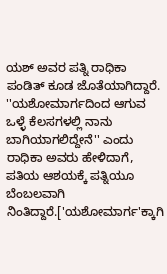ಯಶ್ ಅವರ ಪತ್ನಿ ರಾಧಿಕಾ ಪಂಡಿತ್ ಕೂಡ ಜೊತೆಯಾಗಿದ್ದಾರೆ. ''ಯಶೋಮಾರ್ಗದಿಂದ ಆಗುವ ಒಳ್ಳೆ ಕೆಲಸಗಳಲ್ಲಿ ನಾನು ಬಾಗಿಯಾಗಲಿದ್ದೇನೆ'' ಎಂದು ರಾಧಿಕಾ ಅವರು ಹೇಳಿದಾಗೆ, ಪತಿಯ ಆಶಯಕ್ಕೆ ಪತ್ನಿಯೂ ಬೆಂಬಲವಾಗಿ ನಿಂತಿದ್ದಾರೆ.['ಯಶೋಮಾರ್ಗ'ಕ್ಕಾಗಿ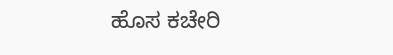ಹೊಸ ಕಚೇರಿ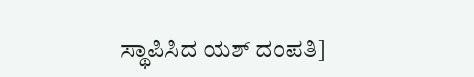ಸ್ಥಾಪಿಸಿದ ಯಶ್ ದಂಪತಿ]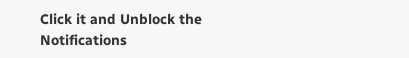Click it and Unblock the Notifications